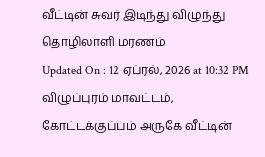வீட்டின் சுவர் இடிந்து விழுந்து தொழிலாளி மரணம்
Updated On : 12 ஏப்ரல், 2026 at 10:32 PM
விழுப்புரம் மாவட்டம், கோட்டக்குப்பம் அருகே வீட்டின்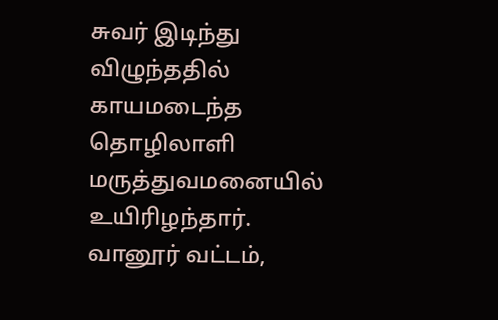சுவர் இடிந்து விழுந்ததில் காயமடைந்த தொழிலாளி மருத்துவமனையில் உயிரிழந்தார்.
வானூர் வட்டம்,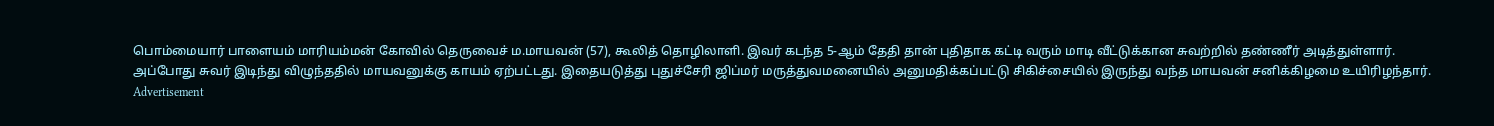பொம்மையார் பாளையம் மாரியம்மன் கோவில் தெருவைச் ம.மாயவன் (57), கூலித் தொழிலாளி. இவர் கடந்த 5-ஆம் தேதி தான் புதிதாக கட்டி வரும் மாடி வீட்டுக்கான சுவற்றில் தண்ணீர் அடித்துள்ளார்.
அப்போது சுவர் இடிந்து விழுந்ததில் மாயவனுக்கு காயம் ஏற்பட்டது. இதையடுத்து புதுச்சேரி ஜிப்மர் மருத்துவமனையில் அனுமதிக்கப்பட்டு சிகிச்சையில் இருந்து வந்த மாயவன் சனிக்கிழமை உயிரிழந்தார்.
Advertisement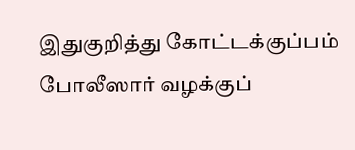இதுகுறித்து கோட்டக்குப்பம் போலீஸார் வழக்குப்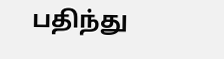பதிந்து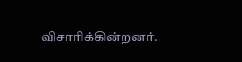விசாரிக்கின்றனர்.